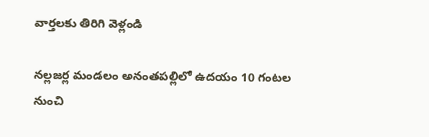వార్తలకు తిరిగి వెళ్లండి

నల్లజర్ల మండలం అనంతపల్లిలో ఉదయం 10 గంటల నుంచి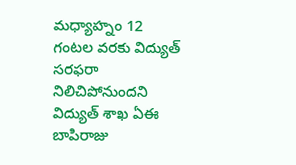మధ్యాహ్నం 12 గంటల వరకు విద్యుత్ సరఫరా నిలిచిపోనుందని విద్యుత్ శాఖ ఏఈ బాపిరాజు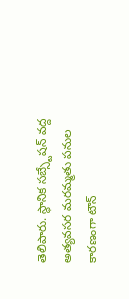తెలిపారు. స్థానిక సబ్స్టేషన్ వద్ద అత్యవసర మరమ్మతు పనుల కారణంగా టౌన్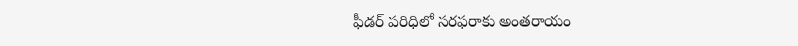ఫీడర్ పరిధిలో సరఫరాకు అంతరాయం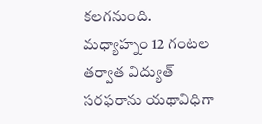కలగనుంది.
మధ్యాహ్నం 12 గంటల తర్వాత విద్యుత్ సరఫరాను యథావిధిగా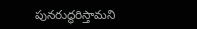పునరుద్ధరిస్తామని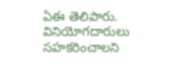ఏఈ తెలిపారు. వినియోగదారులు సహకరించాలని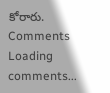కోరారు.
Comments
Loading comments...